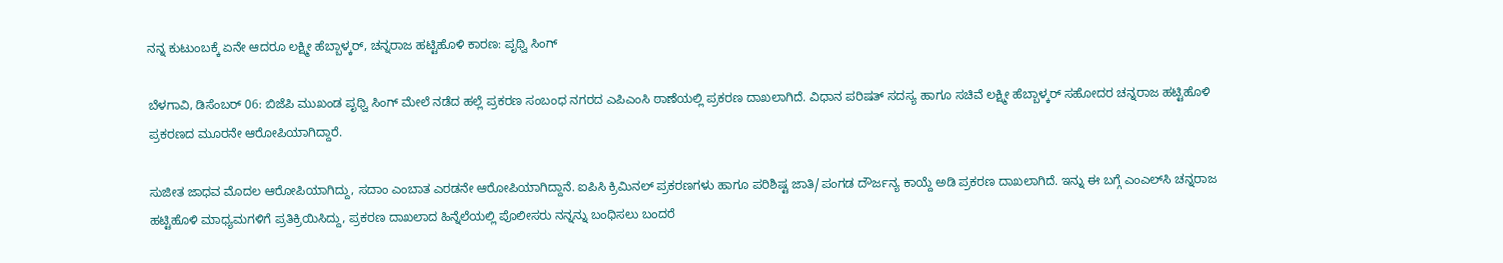ನನ್ನ ಕುಟುಂಬಕ್ಕೆ ಏನೇ ಆದರೂ ಲಕ್ಷ್ಮೀ ಹೆಬ್ಬಾಳ್ಕರ್, ಚನ್ನರಾಜ ಹಟ್ಟಿಹೊಳಿ ಕಾರಣ: ಪೃಥ್ವಿ ಸಿಂಗ್

ಬೆಳಗಾವಿ, ಡಿಸೆಂಬರ್‌ 06: ಬಿಜೆಪಿ ಮುಖಂಡ ಪೃಥ್ವಿ ಸಿಂಗ್ ಮೇಲೆ ನಡೆದ ಹಲ್ಲೆ ಪ್ರಕರಣ ಸಂಬಂಧ ನಗರದ ಎಪಿಎಂಸಿ ಠಾಣೆಯಲ್ಲಿ ಪ್ರಕರಣ ದಾಖಲಾಗಿದೆ. ವಿಧಾನ ಪರಿಷತ್ ಸದಸ್ಯ ಹಾಗೂ ಸಚಿವೆ ಲಕ್ಷ್ಮೀ ಹೆಬ್ಬಾಳ್ಕರ್‌ ಸಹೋದರ ಚನ್ನರಾಜ ಹಟ್ಟಿಹೊಳಿ ಪ್ರಕರಣದ ಮೂರನೇ ಆರೋಪಿಯಾಗಿದ್ದಾರೆ.

ಸುಜೀತ ಜಾಧವ ಮೊದಲ ಆರೋಪಿಯಾಗಿದ್ದು, ಸದಾಂ ಎಂಬಾತ ಎರಡನೇ ಆರೋಪಿಯಾಗಿದ್ದಾನೆ. ಐಪಿಸಿ ಕ್ರಿಮಿನಲ್ ಪ್ರಕರಣಗಳು ಹಾಗೂ ಪರಿಶಿಷ್ಟ ಜಾತಿ/ಪಂಗಡ ದೌರ್ಜನ್ಯ ಕಾಯ್ದೆ ಅಡಿ ಪ್ರಕರಣ ದಾಖಲಾಗಿದೆ. ಇನ್ನು ಈ ಬಗ್ಗೆ ಎಂಎಲ್‌ಸಿ ಚನ್ನರಾಜ ಹಟ್ಟಿಹೊಳಿ ಮಾಧ್ಯಮಗಳಿಗೆ ಪ್ರತಿಕ್ರಿಯಿಸಿದ್ದು, ಪ್ರಕರಣ ದಾಖಲಾದ ಹಿನ್ನೆಲೆಯಲ್ಲಿ ಪೊಲೀಸರು ನನ್ನನ್ನು ಬಂಧಿಸಲು ಬಂದರೆ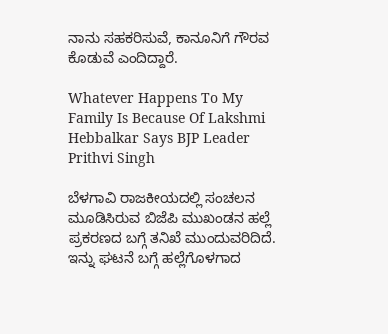ನಾನು ಸಹಕರಿಸುವೆ, ಕಾನೂನಿಗೆ ಗೌರವ ಕೊಡುವೆ ಎಂದಿದ್ದಾರೆ.

Whatever Happens To My Family Is Because Of Lakshmi Hebbalkar Says BJP Leader Prithvi Singh

ಬೆಳಗಾವಿ ರಾಜಕೀಯದಲ್ಲಿ ಸಂಚಲನ ಮೂಡಿಸಿರುವ ಬಿಜೆಪಿ ಮುಖಂಡನ ಹಲ್ಲೆ ಪ್ರಕರಣದ ಬಗ್ಗೆ ತನಿಖೆ ಮುಂದುವರಿದಿದೆ. ಇನ್ನು ಘಟನೆ ಬಗ್ಗೆ ಹಲ್ಲೆಗೊಳಗಾದ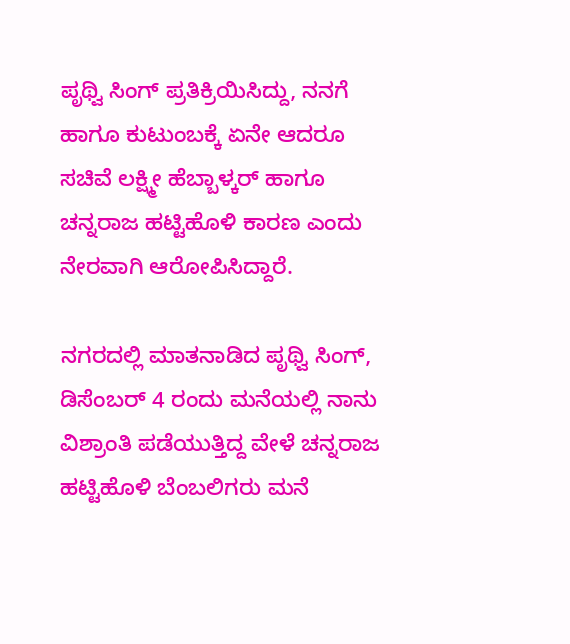ಪೃಥ್ವಿ ಸಿಂಗ್ ಪ್ರತಿಕ್ರಿಯಿಸಿದ್ದು, ನನಗೆ ಹಾಗೂ ಕುಟುಂಬಕ್ಕೆ ಏನೇ ಆದರೂ ಸಚಿವೆ ಲಕ್ಷ್ಮೀ ಹೆಬ್ಬಾಳ್ಕರ್‌ ಹಾಗೂ ಚನ್ನರಾಜ ಹಟ್ಟಿಹೊಳಿ ಕಾರಣ ಎಂದು ನೇರವಾಗಿ ಆರೋಪಿಸಿದ್ದಾರೆ.

ನಗರದಲ್ಲಿ ಮಾತನಾಡಿದ ಪೃಥ್ವಿ ಸಿಂಗ್, ಡಿಸೆಂಬರ್ 4 ರಂದು ಮನೆಯಲ್ಲಿ ನಾನು ವಿಶ್ರಾಂತಿ ಪಡೆಯುತ್ತಿದ್ದ ವೇಳೆ ಚನ್ನರಾಜ ಹಟ್ಟಿಹೊಳಿ ಬೆಂಬಲಿಗರು ಮನೆ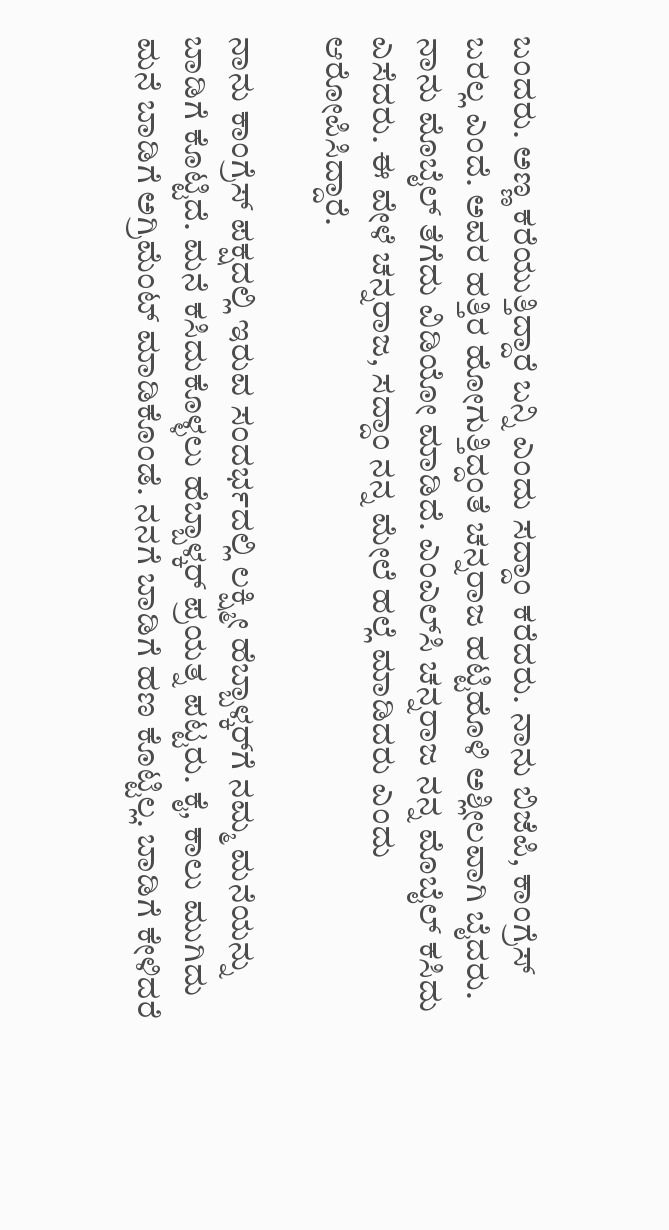ಬಂದರು. ಅಣ್ಣ ಕರೆಯುತ್ತಿದ್ದಾರೆ ಬನ್ನಿ ಎಂದು ಸದ್ದಾಂ ಕರೆದರು. ನಾನು ಬಿಜೆಪಿ, ಕಾಂಗ್ರೆಸ್ ಬರಲ್ಲ ಎಂದೆ. ಅವರ ಹತ್ತಿರ ಹೋಗುತ್ತಿದ್ದಂತೆ ಚನ್ನರಾಜ ಹಟ್ಟಿಹೊಳಿ ಅಶ್ಲೀಲವಾಗಿ ಬೈದರು. ನಾನು ಮೊಬೈಲ್ ತೆಗೆದು ವಿಡಿಯೋ ಮಾಡಿದೆ. ಎಂಎಲ್‌ಸಿ ಚನ್ನರಾಜ ನನ್ನ ಮೊಬೈಲ್ ಕಸಿದು ಎಸೆದರು. ಈ ವೇಳೆ ಚನ್ನರಾಜ, ಸದ್ದಾಂ ನನ್ನ ಮೇಲೆ ಹಲ್ಲೆ ಮಾಡಿದರು ಎಂದು ಆರೋಪಿಸಿದ್ದಾರೆ.

ನಾನು ಕಾಂಗ್ರೆಸ್ ಪಕ್ಷದಲ್ಲಿ ಇರುವ ಸಂದರ್ಭದಲ್ಲಿ ಲಕ್ಷ್ಮೀ ಹೆಬ್ಬಾಳ್ಕರ್‌ಗೆ ನಮ್ಮ ಮನೆಯನ್ನು ಬಾಡಿಗೆ ಕೊಟ್ಟಿದೆ. ಮನೆ ಕಸಿದುಕೊಳ್ಳಲು ಹೆಬ್ಬಾಳ್ಕರ್ ಪ್ರಯತ್ನ ಪಟ್ಟರು. ಕೈ, ಕಾಲು ಮುಗಿದು ಮನೆ ಬಾಡಿಗೆ ಅಗ್ರಿಮೆಂಟ್ ‌ಮಾಡಿಕೊಂಡೆ. ನನಗೆ ಬಾಡಿಗೆ ಹಣ ಕೊಟ್ಟಿಲ್ಲ. ಬಾಡಿಗೆ ಕೇಳಿದರೆ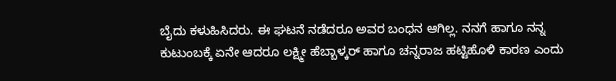ಬೈದು ಕಳುಹಿಸಿದರು. ಈ ಘಟನೆ ನಡೆದರೂ ಅವರ ಬಂಧನ ಆಗಿಲ್ಲ. ನನಗೆ ಹಾಗೂ ನನ್ನ ಕುಟುಂಬಕ್ಕೆ ಏನೇ ಆದರೂ ಲಕ್ಷ್ಮೀ ಹೆಬ್ಬಾಳ್ಕರ್ ಹಾಗೂ ಚನ್ನರಾಜ ಹಟ್ಟಿಹೊಳಿ ಕಾರಣ ಎಂದು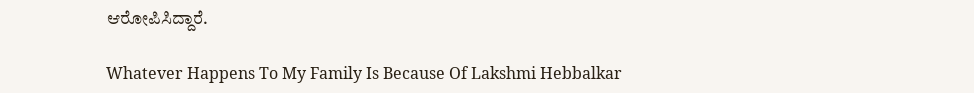ಆರೋಪಿಸಿದ್ದಾರೆ.

Whatever Happens To My Family Is Because Of Lakshmi Hebbalkar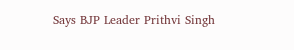Says BJP Leader Prithvi Singh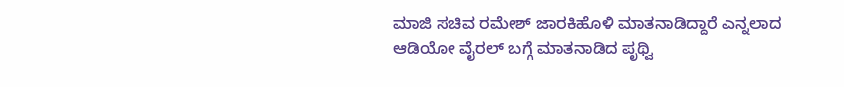ಮಾಜಿ ಸಚಿವ ರಮೇಶ್‌ ಜಾರಕಿಹೊಳಿ ಮಾತನಾಡಿದ್ದಾರೆ ಎನ್ನಲಾದ ಆಡಿಯೋ ವೈರಲ್ ಬಗ್ಗೆ ಮಾತನಾಡಿದ ಪೃಥ್ವಿ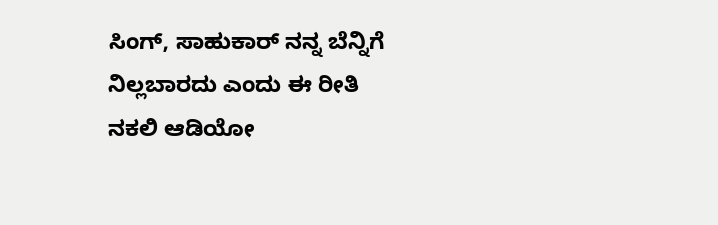ಸಿಂಗ್, ಸಾಹುಕಾರ್ ನನ್ನ ಬೆನ್ನಿಗೆ ನಿಲ್ಲಬಾರದು ಎಂದು ಈ ರೀತಿ ನಕಲಿ ಆಡಿಯೋ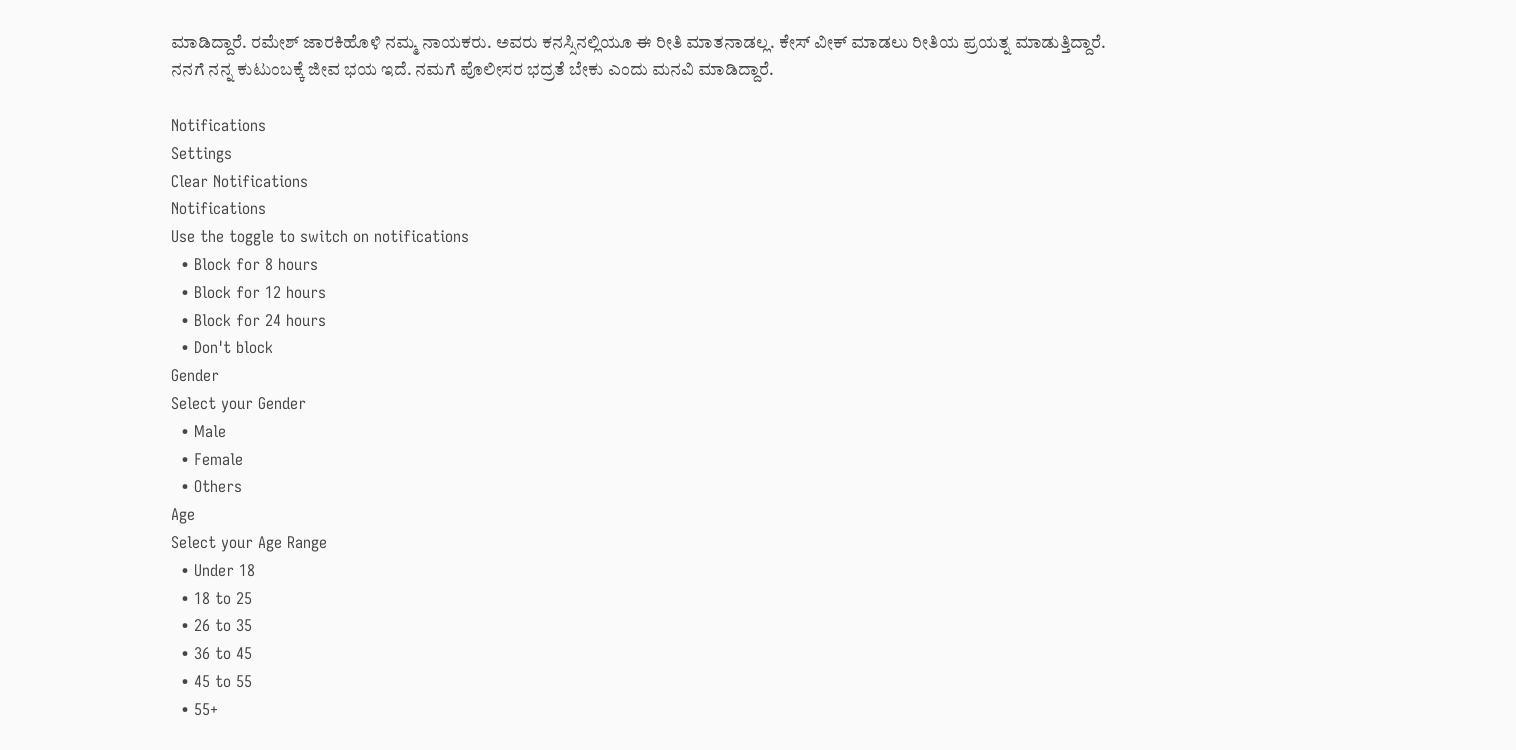ಮಾಡಿದ್ದಾರೆ. ರಮೇಶ್‌ ಜಾರಕಿಹೊಳಿ ನಮ್ಮ ನಾಯಕರು. ಅವರು ಕನಸ್ಸಿನಲ್ಲಿಯೂ ಈ ರೀತಿ ಮಾತನಾಡಲ್ಲ. ಕೇಸ್ ವೀಕ್ ಮಾಡಲು ರೀತಿಯ ಪ್ರಯತ್ನ ಮಾಡುತ್ತಿದ್ದಾರೆ. ನನಗೆ ನನ್ನ ಕುಟುಂಬಕ್ಕೆ ಜೀವ ಭಯ ಇದೆ. ನಮಗೆ ಪೊಲೀಸರ ಭದ್ರತೆ ಬೇಕು ಎಂದು ಮನವಿ ಮಾಡಿದ್ದಾರೆ.

Notifications
Settings
Clear Notifications
Notifications
Use the toggle to switch on notifications
  • Block for 8 hours
  • Block for 12 hours
  • Block for 24 hours
  • Don't block
Gender
Select your Gender
  • Male
  • Female
  • Others
Age
Select your Age Range
  • Under 18
  • 18 to 25
  • 26 to 35
  • 36 to 45
  • 45 to 55
  • 55+